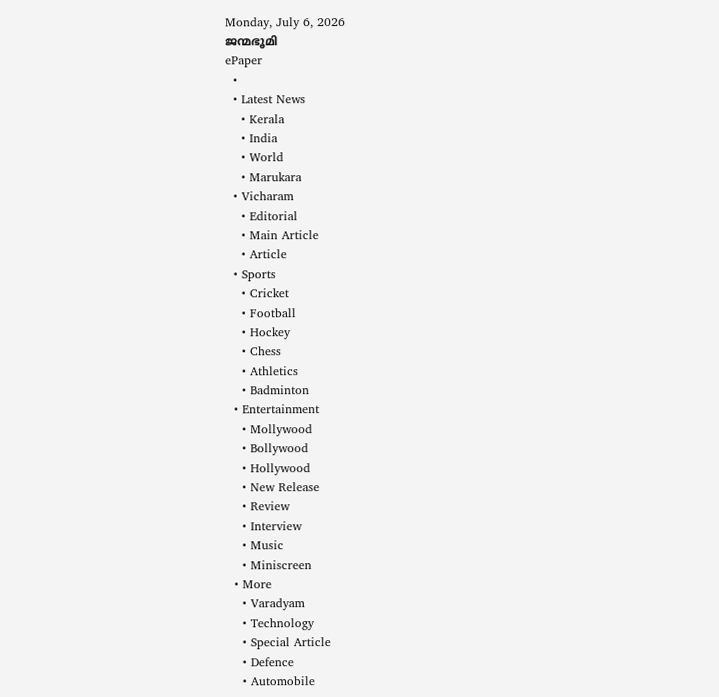Monday, July 6, 2026
ജന്മഭൂമി
ePaper
  •
  • Latest News
    • Kerala
    • India
    • World
    • Marukara
  • Vicharam
    • Editorial
    • Main Article
    • Article
  • Sports
    • Cricket
    • Football
    • Hockey
    • Chess
    • Athletics
    • Badminton
  • Entertainment
    • Mollywood
    • Bollywood
    • Hollywood
    • New Release
    • Review
    • Interview
    • Music
    • Miniscreen
  • More
    • Varadyam
    • Technology
    • Special Article
    • Defence
    • Automobile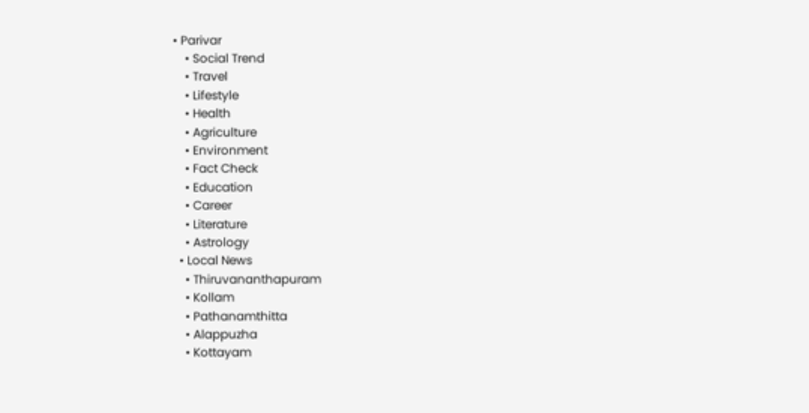• Parivar
    • Social Trend
    • Travel
    • Lifestyle
    • Health
    • Agriculture
    • Environment
    • Fact Check
    • Education
    • Career
    • Literature
    • Astrology
  • Local News
    • Thiruvananthapuram
    • Kollam
    • Pathanamthitta
    • Alappuzha
    • Kottayam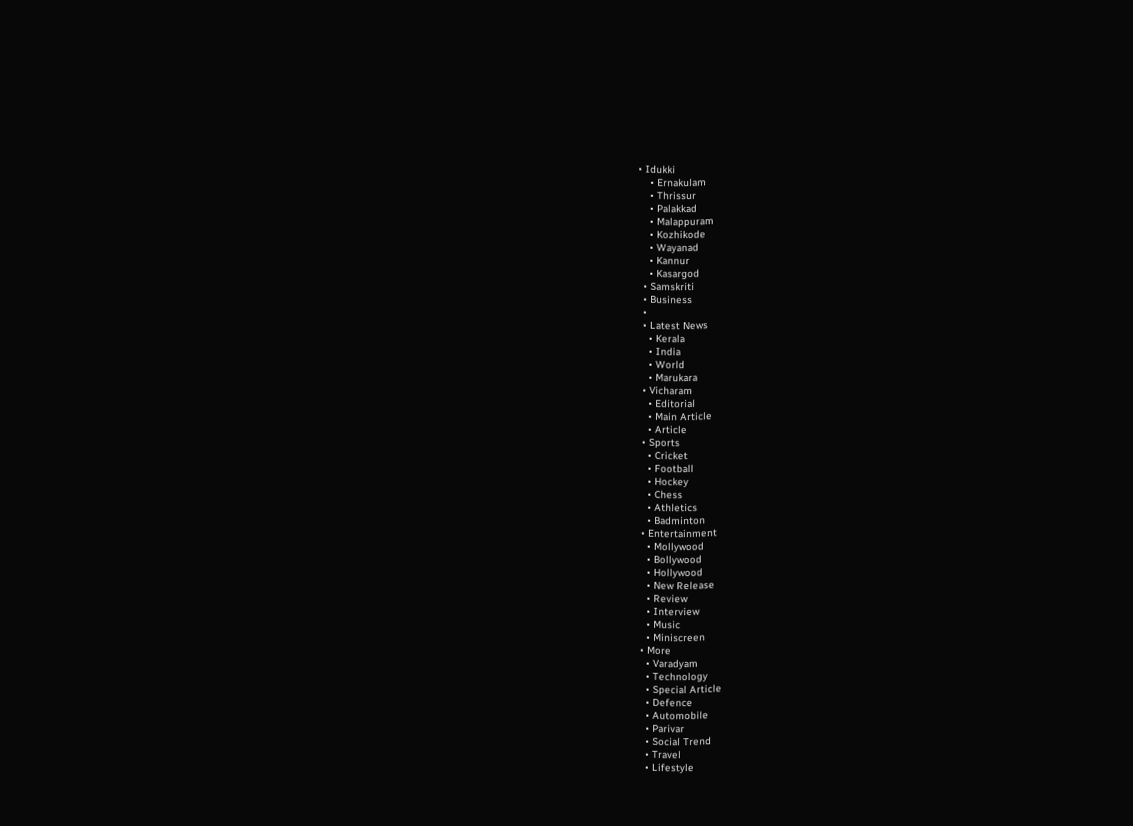• Idukki
    • Ernakulam
    • Thrissur
    • Palakkad
    • Malappuram
    • Kozhikode
    • Wayanad
    • Kannur
    • Kasargod
  • Samskriti
  • Business
  •
  • Latest News
    • Kerala
    • India
    • World
    • Marukara
  • Vicharam
    • Editorial
    • Main Article
    • Article
  • Sports
    • Cricket
    • Football
    • Hockey
    • Chess
    • Athletics
    • Badminton
  • Entertainment
    • Mollywood
    • Bollywood
    • Hollywood
    • New Release
    • Review
    • Interview
    • Music
    • Miniscreen
  • More
    • Varadyam
    • Technology
    • Special Article
    • Defence
    • Automobile
    • Parivar
    • Social Trend
    • Travel
    • Lifestyle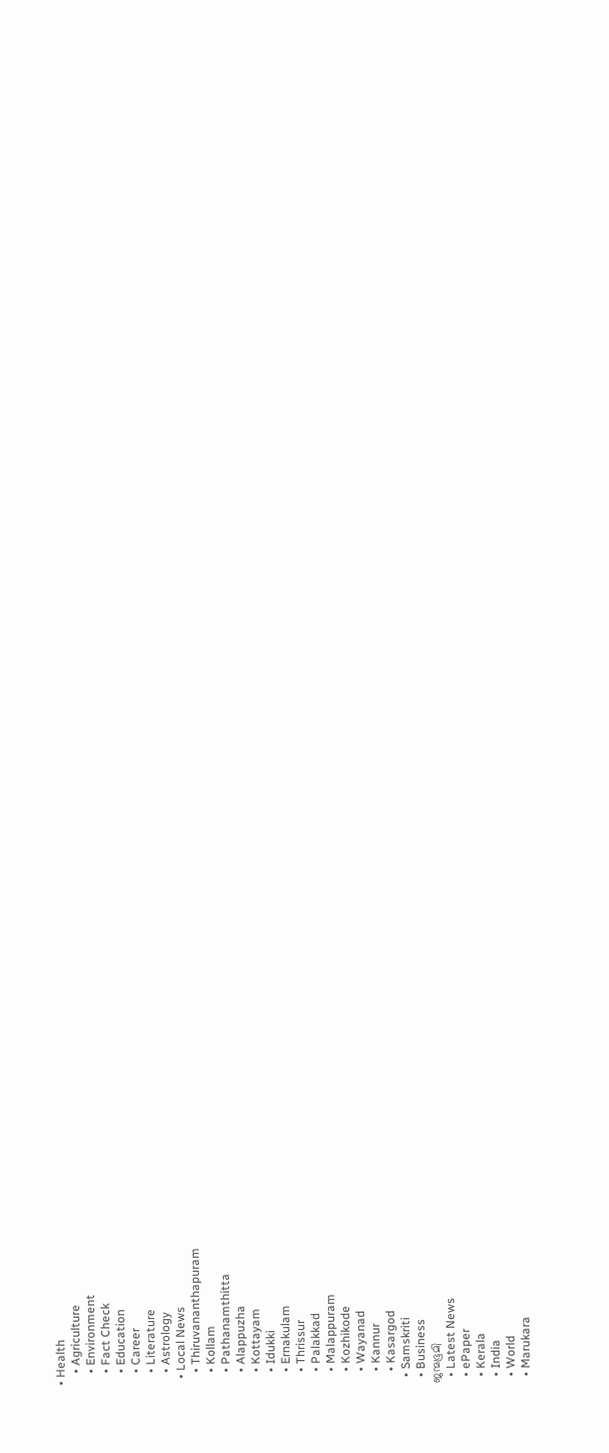• Health
    • Agriculture
    • Environment
    • Fact Check
    • Education
    • Career
    • Literature
    • Astrology
  • Local News
    • Thiruvananthapuram
    • Kollam
    • Pathanamthitta
    • Alappuzha
    • Kottayam
    • Idukki
    • Ernakulam
    • Thrissur
    • Palakkad
    • Malappuram
    • Kozhikode
    • Wayanad
    • Kannur
    • Kasargod
  • Samskriti
  • Business
ജന്മഭൂമി
  • Latest News
  • ePaper
  • Kerala
  • India
  • World
  • Marukara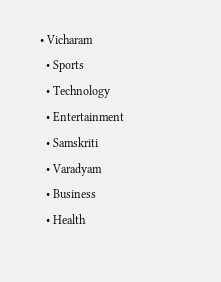• Vicharam
  • Sports
  • Technology
  • Entertainment
  • Samskriti
  • Varadyam
  • Business
  • Health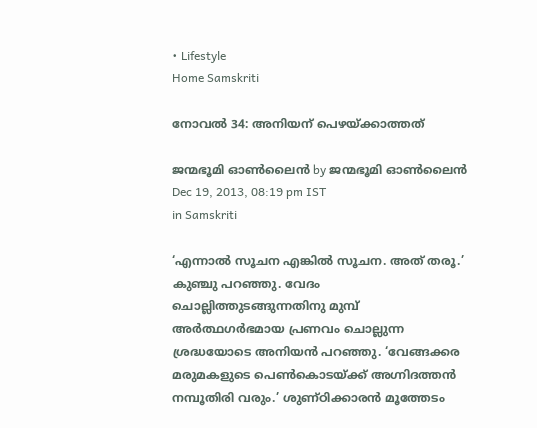• Lifestyle
Home Samskriti

നോവല്‍ 34: അനിയന്‌ പെഴയ്‌ക്കാത്തത്‌

ജന്മഭൂമി ഓണ്‍ലൈന്‍ by ജന്മഭൂമി ഓണ്‍ലൈന്‍
Dec 19, 2013, 08:19 pm IST
in Samskriti

‘എന്നാല്‍ സൂചന എങ്കില്‍ സൂചന. അത്‌ തരൂ.’ കുഞ്ചു പറഞ്ഞു. വേദം ചൊല്ലിത്തുടങ്ങുന്നതിനു മുമ്പ്‌ അര്‍ത്ഥഗര്‍ഭമായ പ്രണവം ചൊല്ലുന്ന ശ്രദ്ധയോടെ അനിയന്‍ പറഞ്ഞു. ‘വേങ്ങക്കര മരുമകളുടെ പെണ്‍കൊടയ്‌ക്ക്‌ അഗ്നിദത്തന്‍ നമ്പൂതിരി വരും.’ ശുണ്ഠിക്കാരന്‍ മൂത്തേടം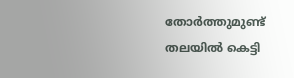തോര്‍ത്തുമുണ്ട്‌ തലയില്‍ കെട്ടി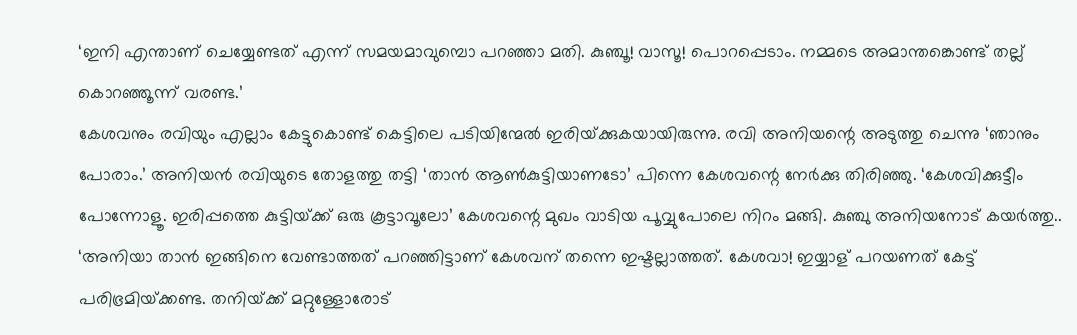‘ഇനി എന്താണ്‌ ചെയ്യേണ്ടത്‌ എന്ന്‌ സമയമാവുമ്പൊ പറഞ്ഞാ മതി. കുഞ്ചൂ! വാസൂ! പൊറപ്പെടാം. നമ്മടെ അമാന്തങ്കൊണ്ട്‌ തല്ല്‌ കൊറഞ്ഞൂന്ന്‌ വരണ്ട.’
കേശവനും രവിയും എല്ലാം കേട്ടുകൊണ്ട്‌ കെട്ടിലെ പടിയിന്മേല്‍ ഇരിയ്‌ക്കുകയായിരുന്നു. രവി അനിയന്റെ അടുത്തു ചെന്നു ‘ഞാനും പോരാം.’ അനിയന്‍ രവിയുടെ തോളത്തു തട്ടി ‘താന്‍ ആണ്‍കുട്ടിയാണടോ’ പിന്നെ കേശവന്റെ നേര്‍ക്കു തിരിഞ്ഞു. ‘കേശവിക്കുട്ടീം പോന്നോളൂ. ഇരിപ്പത്തെ കുട്ടിയ്‌ക്ക്‌ ഒരു കൂട്ടാവൂലോ’ കേശവന്റെ മുഖം വാടിയ പൂവ്വുപോലെ നിറം മങ്ങി. കുഞ്ചു അനിയനോട്‌ കയര്‍ത്തു.. ‘അനിയാ താന്‍ ഇങ്ങിനെ വേണ്ടാത്തത്‌ പറഞ്ഞിട്ടാണ്‌ കേശവന്‌ തന്നെ ഇഷ്ടല്ലാത്തത്‌. കേശവാ! ഇയ്യാള്‌ പറയണത്‌ കേട്ട്‌ പരിഭ്രമിയ്‌ക്കണ്ട. തനിയ്‌ക്ക്‌ മറ്റുള്ളോരോട്‌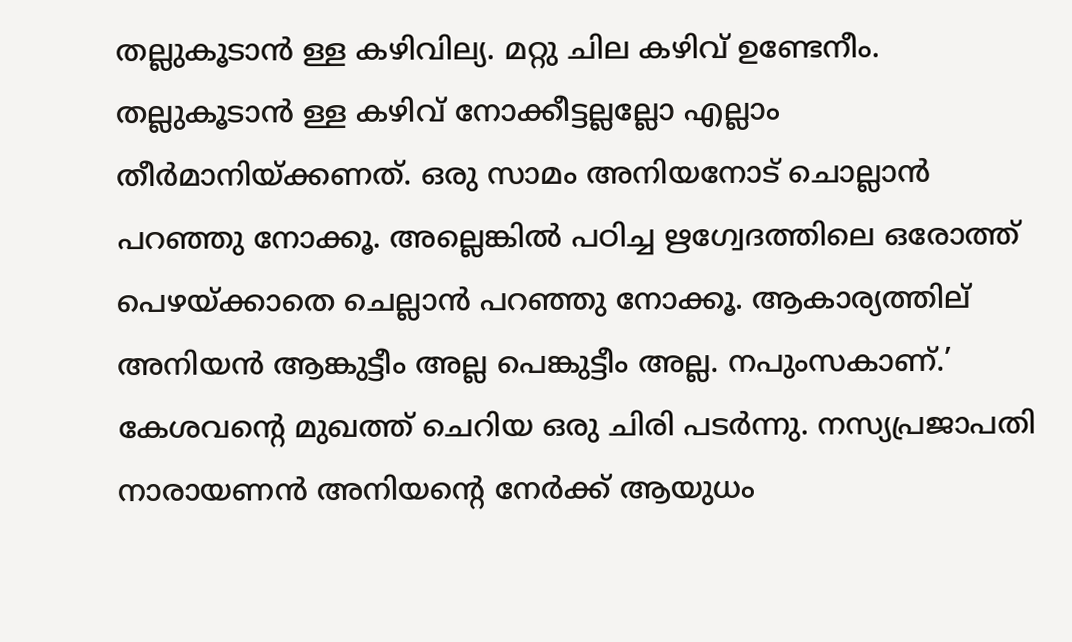തല്ലുകൂടാന്‍ ള്ള കഴിവില്യ. മറ്റു ചില കഴിവ്‌ ഉണ്ടേനീം. തല്ലുകൂടാന്‍ ള്ള കഴിവ്‌ നോക്കീട്ടല്ലല്ലോ എല്ലാം തീര്‍മാനിയ്‌ക്കണത്‌. ഒരു സാമം അനിയനോട്‌ ചൊല്ലാന്‍ പറഞ്ഞു നോക്കൂ. അല്ലെങ്കില്‍ പഠിച്ച ഋഗ്വേദത്തിലെ ഒരോത്ത്‌ പെഴയ്‌ക്കാതെ ചെല്ലാന്‍ പറഞ്ഞു നോക്കൂ. ആകാര്യത്തില്‌ അനിയന്‍ ആങ്കുട്ടീം അല്ല പെങ്കുട്ടീം അല്ല. നപുംസകാണ്‌.’ കേശവന്റെ മുഖത്ത്‌ ചെറിയ ഒരു ചിരി പടര്‍ന്നു. നസ്യപ്രജാപതി നാരായണന്‍ അനിയന്റെ നേര്‍ക്ക്‌ ആയുധം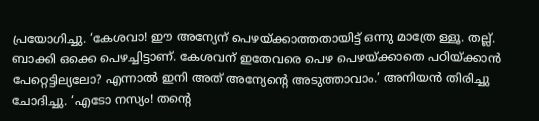പ്രയോഗിച്ചു. ‘കേശവാ! ഈ അന്യേന്‌ പെഴയ്‌ക്കാത്തതായിട്ട്‌ ഒന്നു മാത്രേ ള്ളൂ. തല്ല്‌. ബാക്കി ഒക്കെ പെഴച്ചിട്ടാണ്‌. കേശവന്‌ ഇതേവരെ പെഴ പെഴയ്‌ക്കാതെ പഠിയ്‌ക്കാന്‍ പേറ്റെട്ടില്യലോ? എന്നാല്‍ ഇനി അത്‌ അന്യേന്റെ അടുത്താവാം.’ അനിയന്‍ തിരിച്ചു ചോദിച്ചു. ‘എടോ നസ്യം! തന്റെ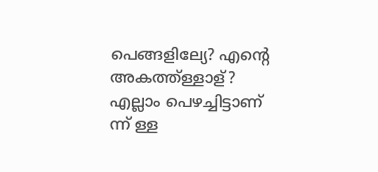പെങ്ങളില്യേ? എന്റെ അകത്ത്ള്ളാള്‌? എല്ലാം പെഴച്ചിട്ടാണ്‌ ന്ന്‌ ള്ള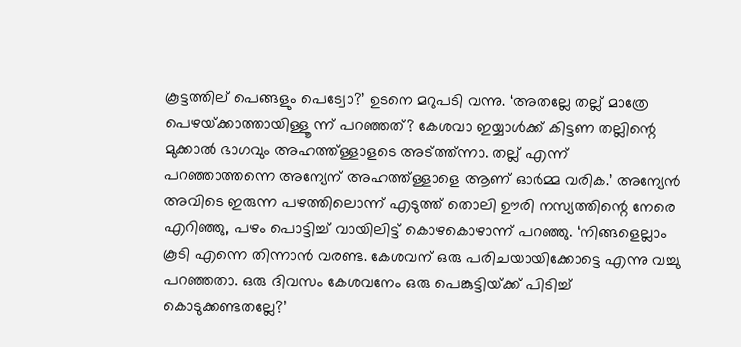കൂട്ടത്തില്‌ പെങ്ങളും പെട്വോ?’ ഉടനെ മറുപടി വന്നു. ‘അതല്ലേ തല്ല്‌ മാത്രേ പെഴയ്‌ക്കാത്തായിള്ളൂ ന്ന്‌ പറഞ്ഞത്‌? കേശവാ ഇയ്യാള്‍ക്ക്‌ കിട്ടണ തല്ലിന്റെ മുക്കാല്‍ ഭാഗവും അഹത്ത്ള്ളാളടെ അട്ത്ത്ന്നാ. തല്ല്‌ എന്ന്‌ പറഞ്ഞാത്തന്നെ അന്യേന്‌ അഹത്ത്ള്ളാളെ ആണ്‌ ഓര്‍മ്മ വരിക.’ അന്യേന്‍ അവിടെ ഇരുന്ന പഴത്തിലൊന്ന്‌ എടുത്ത്‌ തൊലി ഊരി നസ്യത്തിന്റെ നേരെ എറിഞ്ഞു, പഴം പൊട്ടിച്ച്‌ വായിലിട്ട്‌ കൊഴകൊഴാന്ന്‌ പറഞ്ഞു. ‘നിങ്ങളെല്ലാം കൂടി എന്നെ തിന്നാന്‍ വരണ്ട. കേശവന്‌ ഒരു പരിചയായിക്കോട്ടെ എന്നു വച്ചു പറഞ്ഞതാ. ഒരു ദിവസം കേശവനേം ഒരു പെങ്കുട്ടിയ്‌ക്ക്‌ പിടിച്ച്‌ കൊടുക്കണ്ടതല്ലേ?’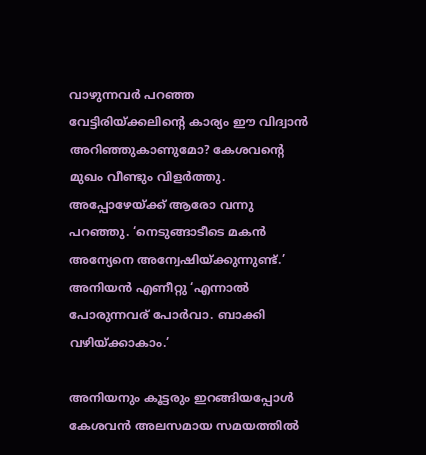വാഴുന്നവര്‍ പറഞ്ഞ വേട്ടിരിയ്‌ക്കലിന്റെ കാര്യം ഈ വിദ്വാന്‍ അറിഞ്ഞുകാണുമോ? കേശവന്റെ മുഖം വീണ്ടും വിളര്‍ത്തു. അപ്പോഴേയ്‌ക്ക്‌ ആരോ വന്നു പറഞ്ഞു. ‘നെടുങ്ങാടീടെ മകന്‍ അന്യേനെ അന്വേഷിയ്‌ക്കുന്നുണ്ട്‌.’ അനിയന്‍ എണീറ്റു ‘എന്നാല്‍ പോരുന്നവര്‌ പോര്‍വാ. ബാക്കി വഴിയ്‌ക്കാകാം.’

അനിയനും കൂട്ടരും ഇറങ്ങിയപ്പോള്‍ കേശവന്‍ അലസമായ സമയത്തില്‍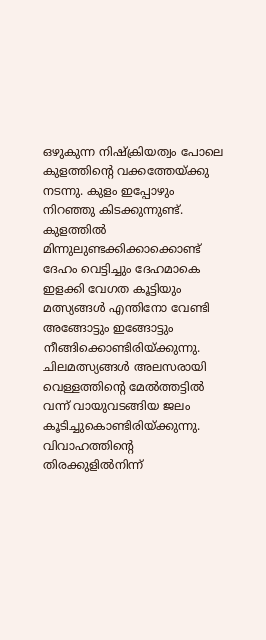ഒഴുകുന്ന നിഷ്ക്രിയത്വം പോലെ കുളത്തിന്റെ വക്കത്തേയ്‌ക്കു നടന്നു. കുളം ഇപ്പോഴും നിറഞ്ഞു കിടക്കുന്നുണ്ട്‌. കുളത്തില്‍ മിന്നുലുണ്ടക്കിക്കാക്കൊണ്ട്‌ ദേഹം വെട്ടിച്ചും ദേഹമാകെ ഇളക്കി വേഗത കൂട്ടിയും മത്സ്യങ്ങള്‍ എന്തിനോ വേണ്ടി അങ്ങോട്ടും ഇങ്ങോട്ടും നീങ്ങിക്കൊണ്ടിരിയ്‌ക്കുന്നു. ചിലമത്സ്യങ്ങള്‍ അലസരായി വെള്ളത്തിന്റെ മേല്‍ത്തട്ടില്‍ വന്ന്‌ വായുവടങ്ങിയ ജലം കൂടിച്ചുകൊണ്ടിരിയ്‌ക്കുന്നു. വിവാഹത്തിന്റെ തിരക്കുളില്‍നിന്ന്‌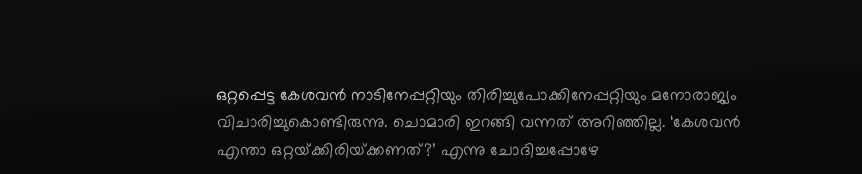ഒറ്റപ്പെട്ട കേശവന്‍ നാടിനേപ്പറ്റിയും തിരിച്ചുപോക്കിനേപ്പറ്റിയും മനോരാജ്യം വിചാരിച്ചുകൊണ്ടിരുന്നു. ചൊമാരി ഇറങ്ങി വന്നത്‌ അറിഞ്ഞില്ല. ‘കേശവന്‍ എന്താ ഒറ്റയ്‌ക്കിരിയ്‌ക്കണത്‌?’ എന്നു ചോദിച്ചപ്പോഴേ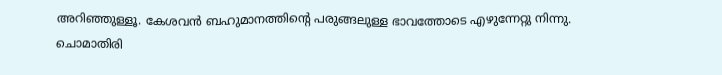അറിഞ്ഞുള്ളൂ. കേശവന്‍ ബഹുമാനത്തിന്റെ പരുങ്ങലുള്ള ഭാവത്തോടെ എഴുന്നേറ്റു നിന്നു. ചൊമാതിരി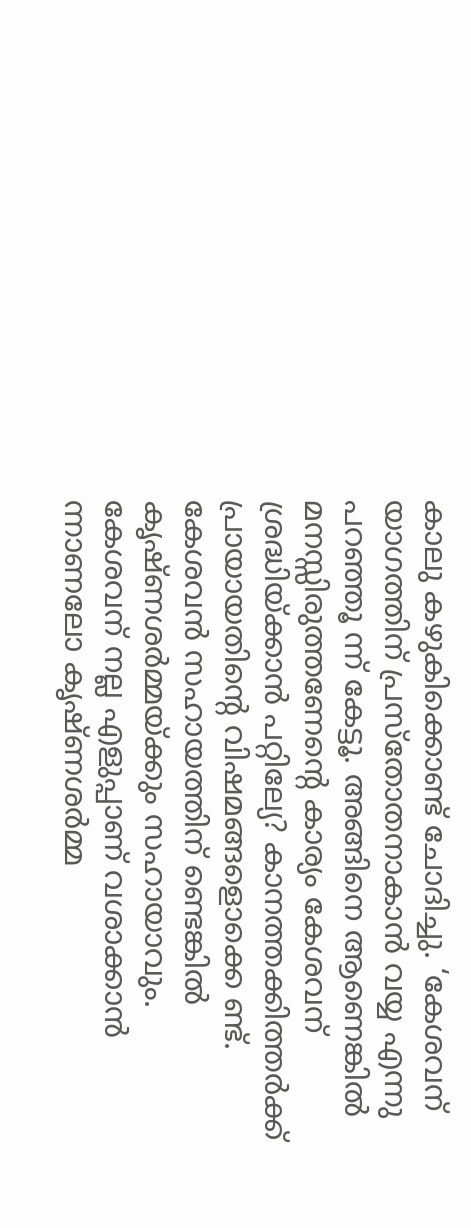കാലു കഴുകിക്കൊണ്ട്‌ ചോദിച്ചു. ‘കേശവന്‌ യാഗത്തിന്‌ പ്രസ്തോതനാകാന്‍ വയ്യ എന്നു പറഞ്ഞൂ ന്ന്‌ കേട്ടൂ. അങ്ങിനെ ആണെങ്കില്‍ മനസ്സിരുത്തണേന്റെ കാര്യം കേശവന്‌ ശ്രദ്ധിയ്‌ക്കാന്‍ പറ്റില്യേ? കാനത്തക്കിത്തര്‍ക്ക്‌ പ്രായായതിന്റെ വിഷമങ്ങളൊക്കെ ണ്ട്‌. കേശവന്‍ സഹായത്തിന്‌ ണ്ടെങ്കില്‍ കൃഷ്ണശര്‍മ്മയ്‌ക്കും സഹായാവും. കേശവന്‌ നല്ല എളുപ്പാണ്‌ വശാക്കാന്‍ ന്നാണലോ കൃഷ്ണശര്‍മ്മ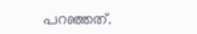പറഞ്ഞത്‌.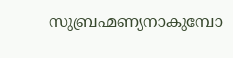സുബ്രഹ്മണ്യനാകുമ്പോ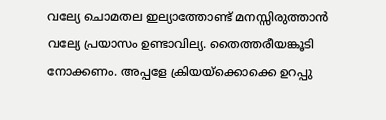വല്യേ ചൊമതല ഇല്യാത്തോണ്ട്‌ മനസ്സിരുത്താന്‍ വല്യേ പ്രയാസം ഉണ്ടാവില്യ. തൈത്തരീയങ്കൂടി നോക്കണം. അപ്പളേ ക്രിയയ്‌ക്കൊക്കെ ഉറപ്പു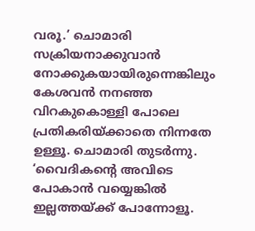വരൂ.’ ചൊമാരി സക്രിയനാക്കുവാന്‍ നോക്കുകയായിരുന്നെങ്കിലും കേശവന്‍ നനഞ്ഞ വിറകുകൊള്ളി പോലെ പ്രതികരിയ്‌ക്കാതെ നിന്നതേ ഉള്ളൂ. ചൊമാരി തുടര്‍ന്നു. ‘വൈദികന്റെ അവിടെ പോകാന്‍ വയ്യെങ്കില്‍ ഇല്ലത്തയ്‌ക്ക്‌ പോന്നോളൂ.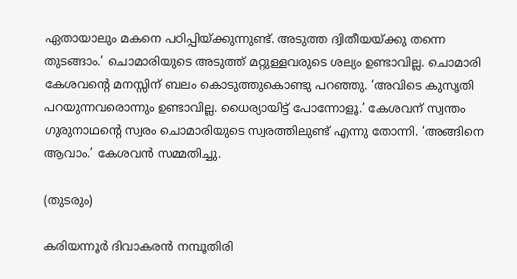ഏതായാലും മകനെ പഠിപ്പിയ്‌ക്കുന്നുണ്ട്‌. അടുത്ത ദ്വിതീയയ്‌ക്കു തന്നെ തുടങ്ങാം.’ ചൊമാരിയുടെ അടുത്ത്‌ മറ്റുള്ളവരുടെ ശല്യം ഉണ്ടാവില്ല. ചൊമാരി കേശവന്റെ മനസ്സിന്‌ ബലം കൊടുത്തുകൊണ്ടു പറഞ്ഞു. ‘അവിടെ കുസൃതി പറയുന്നവരൊന്നും ഉണ്ടാവില്ല. ധൈര്യായിട്ട്‌ പോന്നോളൂ.’ കേശവന്‌ സ്വന്തം ഗുരുനാഥന്റെ സ്വരം ചൊമാരിയുടെ സ്വരത്തിലുണ്ട്‌ എന്നു തോന്നി. ‘അങ്ങിനെ ആവാം.’ കേശവന്‍ സമ്മതിച്ചു.

(തുടരും)

കരിയന്നൂര്‍ ദിവാകരന്‍ നമ്പൂതിരി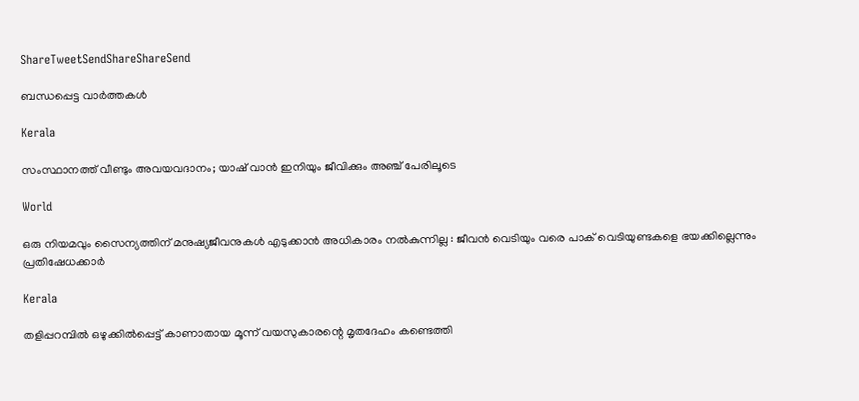ShareTweetSendShareShareSend

ബന്ധപ്പെട്ട വാര്‍ത്തകള്‍

Kerala

സംസ്ഥാനത്ത് വീണ്ടും അവയവദാനം; യാഷ് വാൻ ഇനിയും ജീവിക്കും അഞ്ച് പേരിലൂടെ

World

ഒരു നിയമവും സൈന്യത്തിന് മനുഷ്യജീവനുകൾ എടുക്കാൻ അധികാരം നൽകുന്നില്ല : ജീവൻ വെടിയും വരെ പാക് വെടിയുണ്ടകളെ ഭയക്കില്ലെന്നും പ്രതിഷേധക്കാർ

Kerala

തളിപ്പറമ്പില്‍ ഒഴുക്കില്‍പ്പെട്ട് കാണാതായ മൂന്ന് വയസുകാരന്റെ മൃതദേഹം കണ്ടെത്തി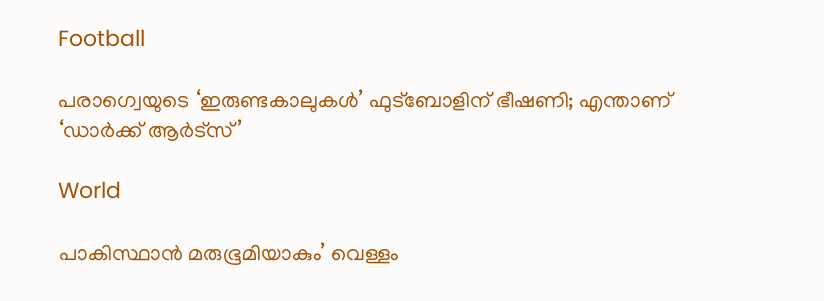Football

പരാഗ്വെയുടെ ‘ഇരുണ്ടകാലുകള്‍’ ഫുട്‌ബോളിന് ഭീഷണി; എന്താണ് ‘ഡാര്‍ക്ക് ആര്‍ട്സ്’

World

പാകിസ്ഥാൻ മരുഭൂമിയാകും’ വെള്ളം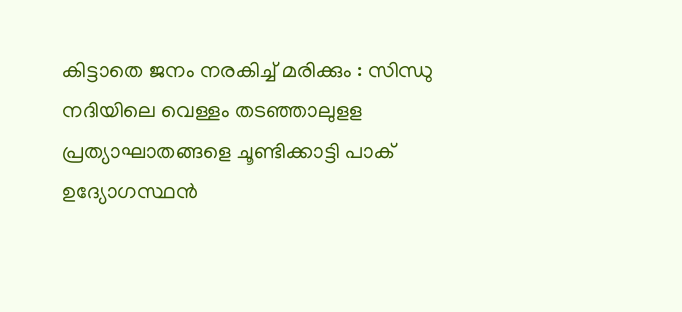കിട്ടാതെ ജനം നരകിച്ച് മരിക്കും : സിന്ധു നദിയിലെ വെള്ളം തടഞ്ഞാലുളള പ്രത്യാഘാതങ്ങളെ ചൂണ്ടിക്കാട്ടി പാക് ഉദ്യോഗസ്ഥൻ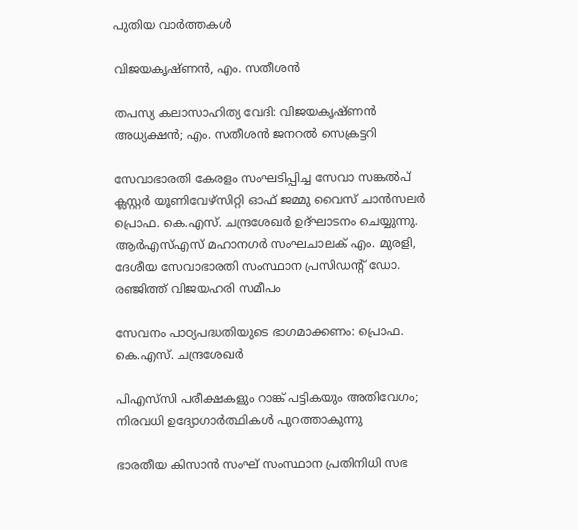പുതിയ വാര്‍ത്തകള്‍

വിജയകൃഷ്ണന്‍, എം. സതീശന്‍

തപസ്യ കലാസാഹിത്യ വേദി: വിജയകൃഷ്ണന്‍ അധ്യക്ഷന്‍; എം. സതീശന്‍ ജനറല്‍ സെക്രട്ടറി

സേവാഭാരതി കേരളം സംഘടിപ്പിച്ച സേവാ സങ്കല്‍പ് ക്ലസ്റ്റര്‍ യൂണിവേഴ്‌സിറ്റി ഓഫ് ജമ്മു വൈസ് ചാന്‍സലര്‍ പ്രൊഫ. കെ.എസ്. ചന്ദ്രശേഖര്‍ ഉദ്ഘാടനം ചെയ്യുന്നു. ആര്‍എസ്എസ് മഹാനഗര്‍ സംഘചാലക് എം. മുരളി, ദേശീയ സേവാഭാരതി സംസ്ഥാന പ്രസിഡന്റ് ഡോ. രഞ്ജിത്ത് വിജയഹരി സമീപം

സേവനം പാഠ്യപദ്ധതിയുടെ ഭാഗമാക്കണം: പ്രൊഫ. കെ.എസ്. ചന്ദ്രശേഖര്‍

പിഎസ്‌സി പരീക്ഷകളും റാങ്ക് പട്ടികയും അതിവേഗം; നിരവധി ഉദ്യോഗാര്‍ത്ഥികള്‍ പുറത്താകുന്നു

ഭാരതീയ കിസാന്‍ സംഘ് സംസ്ഥാന പ്രതിനിധി സഭ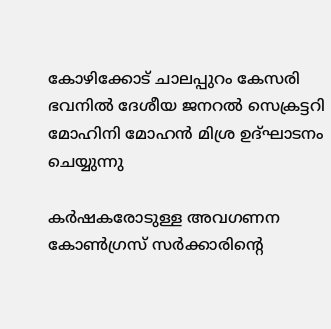കോഴിക്കോട് ചാലപ്പുറം കേസരി ഭവനില്‍ ദേശീയ ജനറല്‍ സെക്രട്ടറി മോഹിനി മോഹന്‍ മിശ്ര ഉദ്ഘാടനം ചെയ്യുന്നു

കര്‍ഷകരോടുള്ള അവഗണന കോണ്‍ഗ്രസ് സര്‍ക്കാരിന്റെ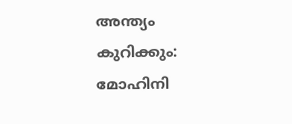അന്ത്യം കുറിക്കും: മോഹിനി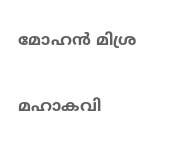മോഹന്‍ മിശ്ര

മഹാകവി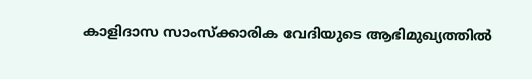കാളിദാസ സാംസ്‌ക്കാരിക വേദിയുടെ ആഭിമുഖ്യത്തില്‍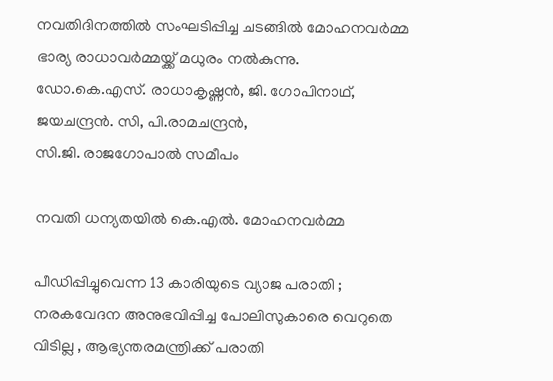നവതിദിനത്തില്‍ സംഘടിപ്പിച്ച ചടങ്ങില്‍ മോഹനവര്‍മ്മ ഭാര്യ രാധാവര്‍മ്മയ്ക്ക് മധുരം നല്‍കുന്നു. ഡോ.കെ.എസ്. രാധാകൃഷ്ണന്‍, ജി. ഗോപിനാഥ്, ജയചന്ദ്രന്‍. സി, പി.രാമചന്ദ്രന്‍,
സി.ജി. രാജഗോപാല്‍ സമീപം

നവതി ധന്യതയില്‍ കെ.എല്‍. മോഹനവര്‍മ്മ

പീഡിപ്പിച്ചുവെന്ന 13 കാരിയുടെ വ്യാജ പരാതി ; നരകവേദന അനുഭവിപ്പിച്ച പോലിസുകാരെ വെറുതെ വിടില്ല , ആഭ്യന്തരമന്ത്രിക്ക് പരാതി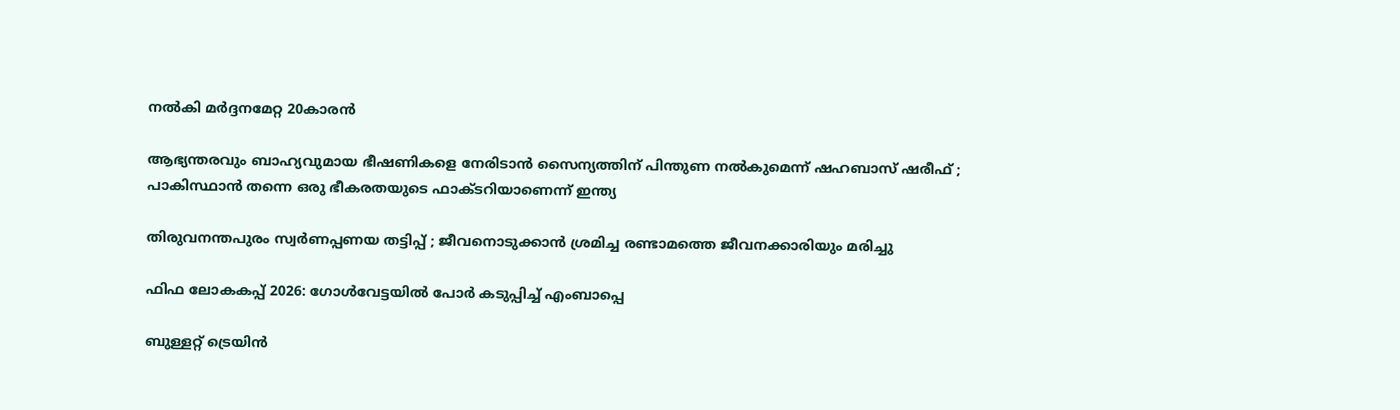നൽകി മർദ്ദനമേറ്റ 20കാരൻ

ആഭ്യന്തരവും ബാഹ്യവുമായ ഭീഷണികളെ നേരിടാൻ സൈന്യത്തിന് പിന്തുണ നൽകുമെന്ന് ഷഹബാസ് ഷരീഫ് ; പാകിസ്ഥാൻ തന്നെ ഒരു ഭീകരതയുടെ ഫാക്ടറിയാണെന്ന് ഇന്ത്യ

തിരുവനന്തപുരം സ്വർണപ്പണയ തട്ടിപ്പ് ; ജീവനൊടുക്കാൻ ശ്രമിച്ച രണ്ടാമത്തെ ജീവനക്കാരിയും മരിച്ചു

ഫിഫ ലോകകപ്പ് 2026: ഗോള്‍വേട്ടയില്‍ പോര്‍ കടുപ്പിച്ച് എംബാപ്പെ

ബുള്ളറ്റ് ട്രെയിന്‍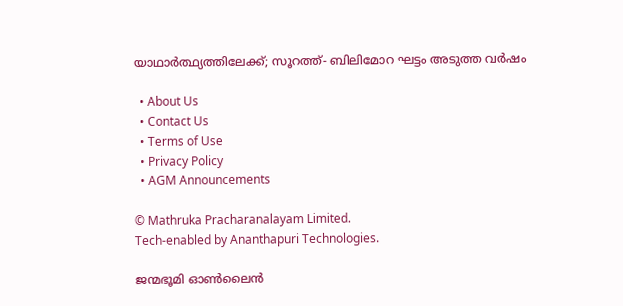യാഥാര്‍ത്ഥ്യത്തിലേക്ക്; സൂറത്ത്- ബിലിമോറ ഘട്ടം അടുത്ത വര്‍ഷം

  • About Us
  • Contact Us
  • Terms of Use
  • Privacy Policy
  • AGM Announcements

© Mathruka Pracharanalayam Limited.
Tech-enabled by Ananthapuri Technologies.

ജന്മഭൂമി ഓണ്‍ലൈന്‍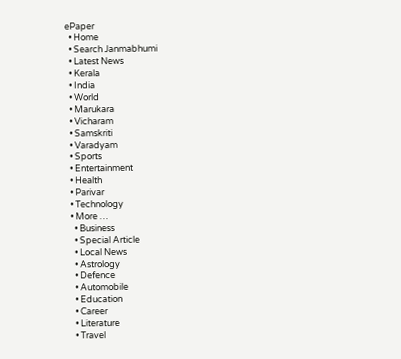ePaper
  • Home
  • Search Janmabhumi
  • Latest News
  • Kerala
  • India
  • World
  • Marukara
  • Vicharam
  • Samskriti
  • Varadyam
  • Sports
  • Entertainment
  • Health
  • Parivar
  • Technology
  • More …
    • Business
    • Special Article
    • Local News
    • Astrology
    • Defence
    • Automobile
    • Education
    • Career
    • Literature
    • Travel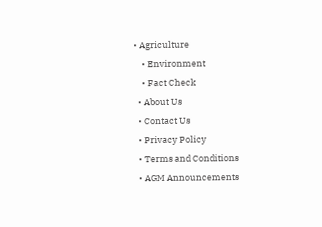• Agriculture
    • Environment
    • Fact Check
  • About Us
  • Contact Us
  • Privacy Policy
  • Terms and Conditions
  • AGM Announcements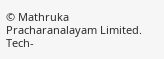© Mathruka Pracharanalayam Limited.
Tech-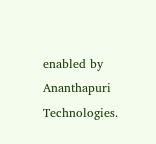enabled by Ananthapuri Technologies.